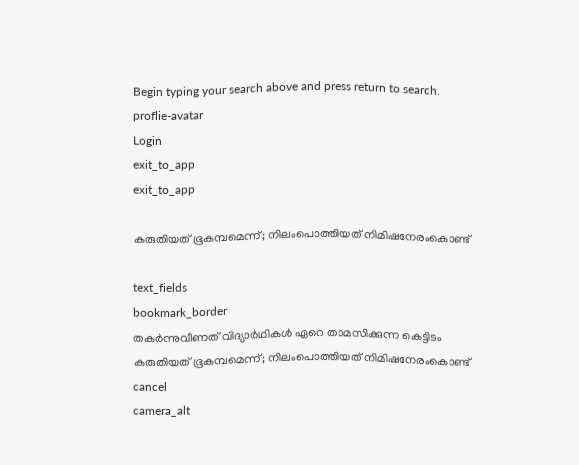Begin typing your search above and press return to search.
proflie-avatar
Login
exit_to_app
exit_to_app

കരുതിയത് ഭൂകമ്പമെന്ന്; നിലംപൊത്തിയത് നിമിഷനേരംകൊണ്ട്

text_fields
bookmark_border
തകർന്നുവീണത് വിദ്യാർഥികൾ ഏറെ താമസിക്കുന്ന കെട്ടിടം
കരുതിയത് ഭൂകമ്പമെന്ന്; നിലംപൊത്തിയത് നിമിഷനേരംകൊണ്ട്
cancel
camera_alt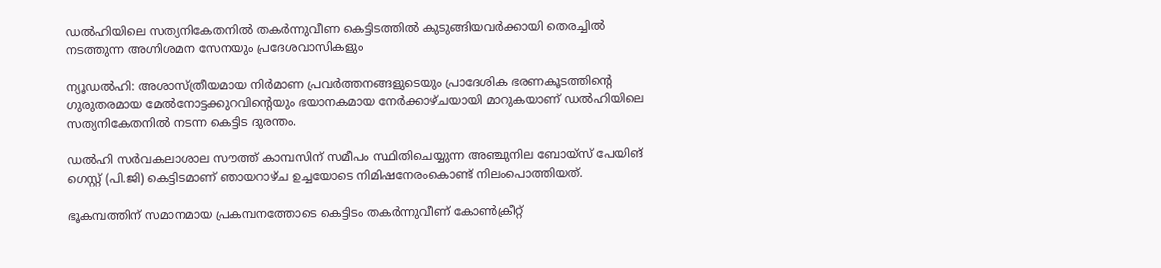ഡൽഹിയിലെ സത്യനികേതനിൽ തകർന്നുവീണ കെട്ടിടത്തിൽ കുടുങ്ങിയവർക്കായി തെരച്ചിൽ നടത്തുന്ന അഗ്നിശമന സേനയും പ്രദേശവാസികളും

ന്യൂഡൽഹി: അശാസ്ത്രീയമായ നിർമാണ പ്രവർത്തനങ്ങളുടെയും പ്രാദേശിക ഭരണകൂടത്തിന്റെ ഗുരുതരമായ മേൽനോട്ടക്കുറവിന്റെയും ഭയാനകമായ നേർക്കാഴ്ചയായി മാറുകയാണ് ഡൽഹിയിലെ സത്യനികേതനിൽ നടന്ന കെട്ടിട ദുരന്തം.

ഡൽഹി സർവകലാശാല സൗത്ത് കാമ്പസിന് സമീപം സ്ഥിതിചെയ്യുന്ന അഞ്ചുനില ബോയ്സ് പേയിങ് ഗെസ്റ്റ് (പി.ജി) കെട്ടിടമാണ് ഞായറാഴ്ച ഉച്ചയോടെ നിമിഷനേരംകൊണ്ട് നിലംപൊത്തിയത്.

ഭൂകമ്പത്തിന് സമാനമായ പ്രകമ്പനത്തോടെ കെട്ടിടം തകർന്നുവീണ് കോൺക്രീറ്റ്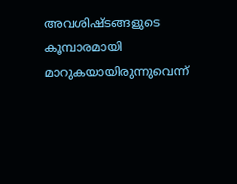അവശിഷ്ടങ്ങളുടെ കൂമ്പാരമായി മാറുകയായിരുന്നുവെന്ന്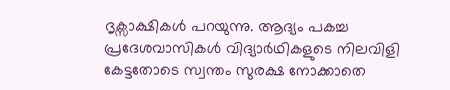ദൃക്സാക്ഷികൾ പറയുന്നു. ആദ്യം പകച്ച പ്രദേശവാസികൾ വിദ്യാർഥികളുടെ നിലവിളി കേട്ടതോടെ സ്വന്തം സുരക്ഷ നോക്കാതെ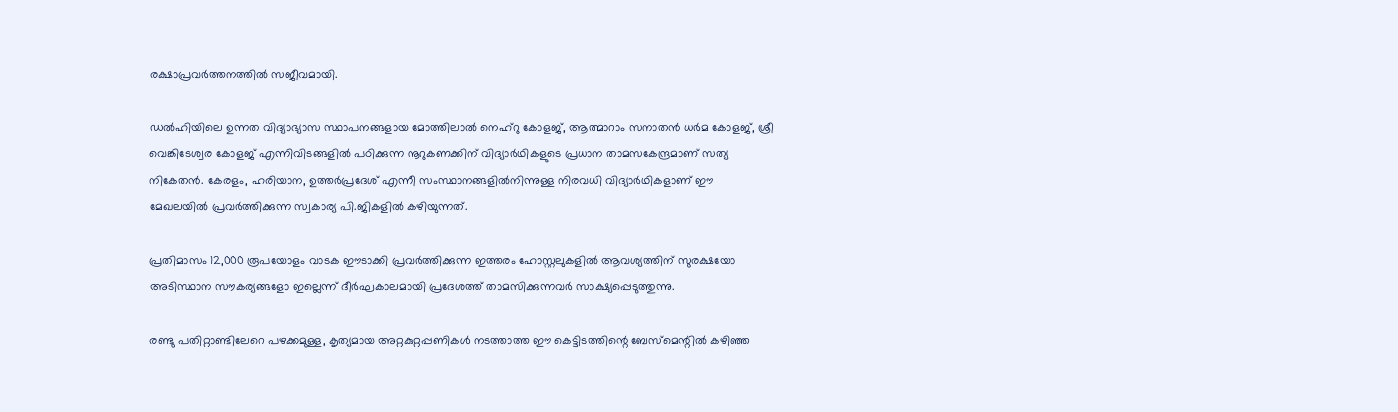രക്ഷാപ്രവർത്തനത്തിൽ സജീവമായി.

ഡൽഹിയിലെ ഉന്നത വിദ്യാഭ്യാസ സ്ഥാപനങ്ങളായ മോത്തിലാൽ നെഹ്റു കോളജ്, ആത്മാറാം സനാതൻ ധർമ കോളജ്, ശ്രീ വെങ്കിടേശ്വര കോളജ് എന്നിവിടങ്ങളിൽ പഠിക്കുന്ന നൂറുകണക്കിന് വിദ്യാർഥികളുടെ പ്രധാന താമസകേന്ദ്രമാണ് സത്യ നികേതൻ. കേരളം, ഹരിയാന, ഉത്തർപ്രദേശ് എന്നീ സംസ്ഥാനങ്ങളിൽനിന്നുള്ള നിരവധി വിദ്യാർഥികളാണ് ഈ മേഖലയിൽ പ്രവർത്തിക്കുന്ന സ്വകാര്യ പി.ജികളിൽ കഴിയുന്നത്.

പ്രതിമാസം 12,000 രൂപയോളം വാടക ഈടാക്കി പ്രവർത്തിക്കുന്ന ഇത്തരം ഹോസ്റ്റലുകളിൽ ആവശ്യത്തിന് സുരക്ഷയോ അടിസ്ഥാന സൗകര്യങ്ങളോ ഇല്ലെന്ന് ദീർഘകാലമായി പ്രദേശത്ത് താമസിക്കുന്നവർ സാക്ഷ്യപ്പെടുത്തുന്നു.

രണ്ടു പതിറ്റാണ്ടിലേറെ പഴക്കമുള്ള, കൃത്യമായ അറ്റകുറ്റപ്പണികൾ നടത്താത്ത ഈ കെട്ടിടത്തിന്റെ ബേസ്‌മെന്റിൽ കഴിഞ്ഞ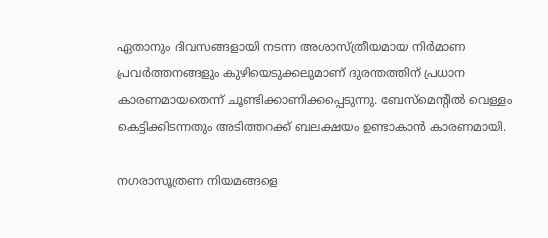ഏതാനും ദിവസങ്ങളായി നടന്ന അശാസ്ത്രീയമായ നിർമാണ പ്രവർത്തനങ്ങളും കുഴിയെടുക്കലുമാണ് ദുരന്തത്തിന് പ്രധാന കാരണമായതെന്ന് ചൂണ്ടിക്കാണിക്കപ്പെടുന്നു. ബേസ്‌മെന്റിൽ വെള്ളം കെട്ടിക്കിടന്നതും അടിത്തറക്ക് ബലക്ഷയം ഉണ്ടാകാൻ കാരണമായി.

നഗരാസൂത്രണ നിയമങ്ങളെ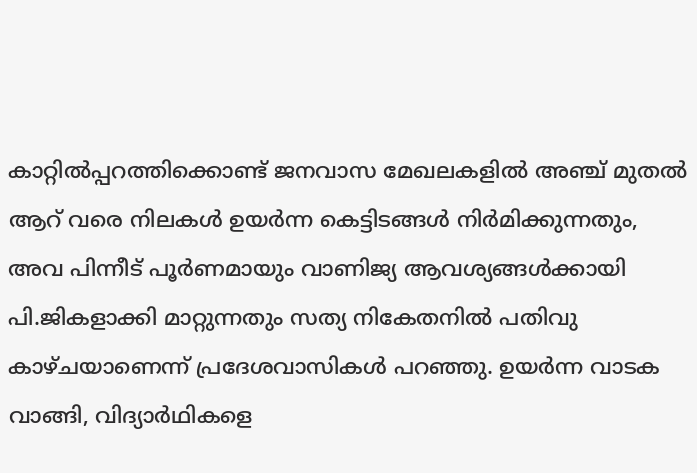കാറ്റിൽപ്പറത്തിക്കൊണ്ട് ജനവാസ മേഖലകളിൽ അഞ്ച് മുതൽ ആറ് വരെ നിലകൾ ഉയർന്ന കെട്ടിടങ്ങൾ നിർമിക്കുന്നതും, അവ പിന്നീട് പൂർണമായും വാണിജ്യ ആവശ്യങ്ങൾക്കായി പി.ജികളാക്കി മാറ്റുന്നതും സത്യ നികേതനിൽ പതിവു കാഴ്ചയാണെന്ന് പ്രദേശവാസികൾ പറഞ്ഞു. ഉയർന്ന വാടക വാങ്ങി, വിദ്യാർഥികളെ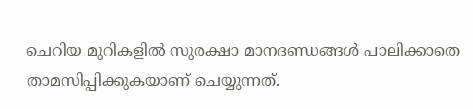ചെറിയ മുറികളിൽ സുരക്ഷാ മാനദണ്ഡങ്ങൾ പാലിക്കാതെ താമസിപ്പിക്കുകയാണ് ചെയ്യുന്നത്.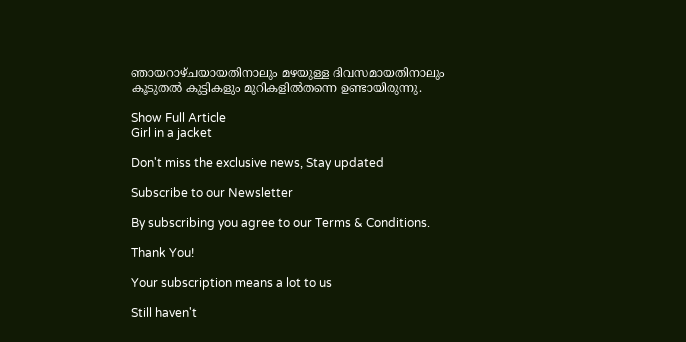ഞായറാഴ്ചയായതിനാലും മഴയുള്ള ദിവസമായതിനാലും കൂടുതൽ കുട്ടികളും മുറികളിൽതന്നെ ഉണ്ടായിരുന്നു.

Show Full Article
Girl in a jacket

Don't miss the exclusive news, Stay updated

Subscribe to our Newsletter

By subscribing you agree to our Terms & Conditions.

Thank You!

Your subscription means a lot to us

Still haven't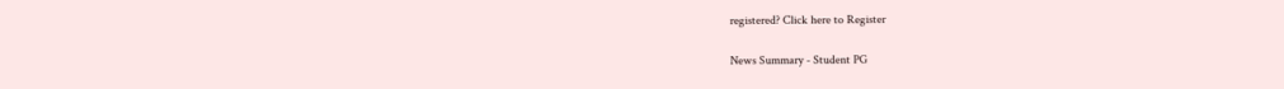registered? Click here to Register

News Summary - Student PG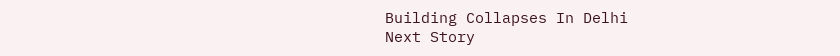Building Collapses In Delhi
Next Story